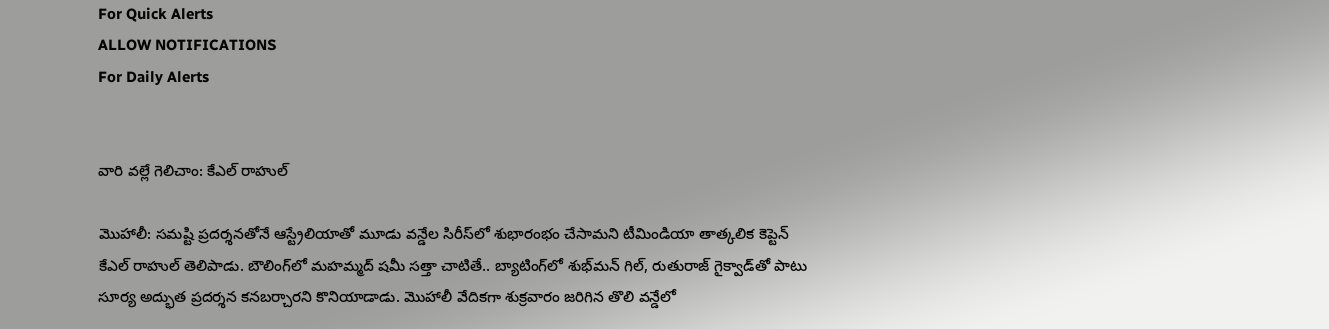For Quick Alerts
ALLOW NOTIFICATIONS
For Daily Alerts


వారి వల్లే గెలిచాం: కేఎల్ రాహుల్

మొహాలీ: సమష్టి ప్రదర్శనతోనే ఆస్ట్రేలియాతో మూడు వన్డేల సిరీస్‌లో శుభారంభం చేసామని టీమిండియా తాత్కలిక కెప్టెన్ కేఎల్ రాహుల్ తెలిపాడు. బౌలింగ్‌లో మహమ్మద్ షమీ సత్తా చాటితే.. బ్యాటింగ్‌లో శుభ్‌మన్ గిల్, రుతురాజ్ గైక్వాడ్‌తో పాటు సూర్య అద్భుత ప్రదర్శన కనబర్చారని కొనియాడాడు. మొహాలీ వేదికగా శుక్రవారం జరిగిన తొలి వన్డేలో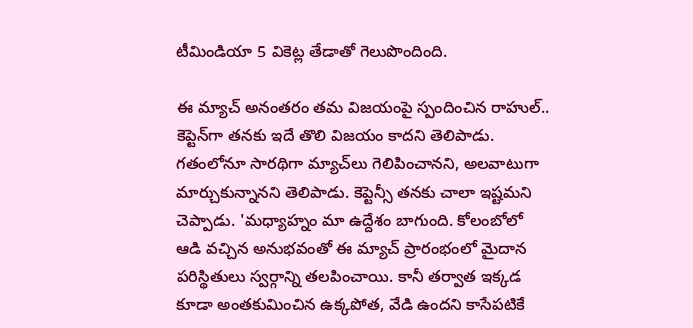టీమిండియా 5 వికెట్ల తేడాతో గెలుపొందింది.

ఈ మ్యాచ్ అనంతరం తమ విజయంపై స్పందించిన రాహుల్.. కెప్టెన్‌గా తనకు ఇదే తొలి విజయం కాదని తెలిపాడు. గతంలోనూ సారథిగా మ్యాచ్‌లు గెలిపించానని, అలవాటుగా మార్చుకున్నానని తెలిపాడు. కెప్టెన్సీ తనకు చాలా ఇష్టమని చెప్పాడు. 'మధ్యాహ్నం మా ఉద్దేశం బాగుంది. కోలంబోలో ఆడి వచ్చిన అనుభవంతో ఈ మ్యాచ్ ప్రారంభంలో మైదాన పరిస్థితులు స్వర్గాన్ని తలపించాయి. కానీ తర్వాత ఇక్కడ కూడా అంతకుమించిన ఉక్కపోత, వేడి ఉందని కాసేపటికే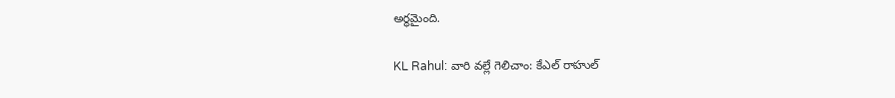అర్థమైంది.

KL Rahul: వారి వల్లే గెలిచాం: కేఎల్ రాహుల్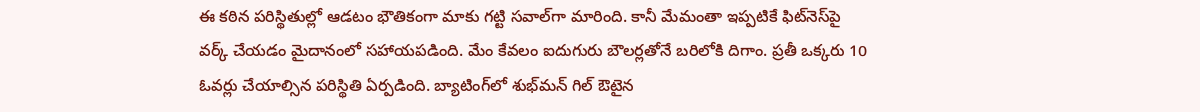ఈ కఠిన పరిస్థితుల్లో ఆడటం భౌతికంగా మాకు గట్టి సవాల్‌గా మారింది. కానీ మేమంతా ఇప్పటికే ఫిట్‌నెస్‌పై వర్క్ చేయడం మైదానంలో సహాయపడింది. మేం కేవలం ఐదుగురు బౌలర్లతోనే బరిలోకి దిగాం. ప్రతీ ఒక్కరు 10 ఓవర్లు చేయాల్సిన పరిస్థితి ఏర్పడింది. బ్యాటింగ్‌లో శుభ్‌మన్ గిల్ ఔటైన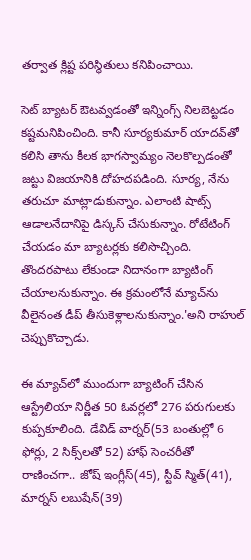తర్వాత క్లిష్ట పరిస్థితులు కనిపించాయి.

సెట్ బ్యాటర్ ఔటవ్వడంతో ఇన్నింగ్స్ నిలబెట్టడం కష్టమనిపించింది. కానీ సూర్యకుమార్ యాదవ్‌తో కలిసి తాను కీలక భాగస్వామ్యం నెలకొల్పడంతో జట్టు విజయానికి దోహదపడింది. సూర్య, నేను తరుచూ మాట్లాడుకున్నాం. ఎలాంటి షాట్స్ ఆడాలనేదానిపై డిస్కస్ చేసుకున్నాం. రోటేటింగ్ చేయడం మా బ్యాటర్లకు కలిసొచ్చింది. తొందరపాటు లేకుండా నిదానంగా బ్యాటింగ్ చేయాలనుకున్నాం. ఈ క్రమంలోనే మ్యాచ్‌ను వీలైనంత డీప్ తీసుకెళ్లాలనుకున్నాం.'అని రాహుల్ చెప్పుకొచ్చాడు.

ఈ మ్యాచ్‌లో ముందుగా బ్యాటింగ్ చేసిన ఆస్ట్రేలియా నిర్ణీత 50 ఓవర్లలో 276 పరుగులకు కుప్పకూలింది. డేవిడ్ వార్నర్(53 బంతుల్లో 6 ఫోర్లు, 2 సిక్స్‌లతో 52) హాఫ్ సెంచరీతో రాణించగా.. జోష్ ఇంగ్లీస్(45), స్టీవ్ స్మిత్(41), మార్నస్ లబుషేన్(39)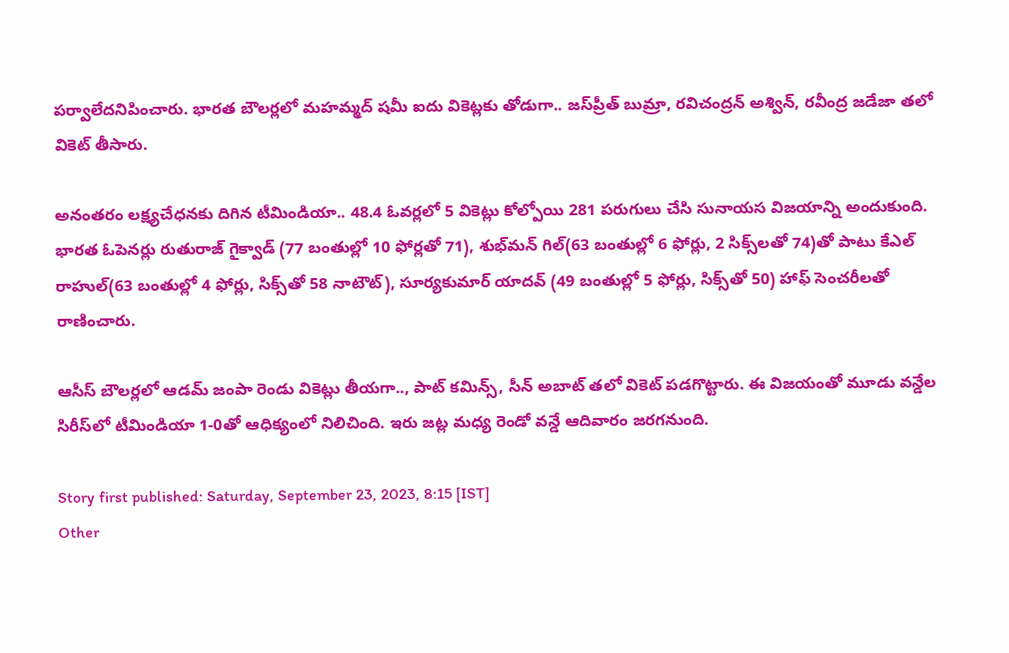పర్వాలేదనిపించారు. భారత బౌలర్లలో మహమ్మద్ షమీ ఐదు వికెట్ల‌కు తోడుగా.. జస్‌ప్రీత్ బుమ్రా, రవిచంద్రన్ అశ్విన్, రవీంద్ర జడేజా తలో వికెట్ తీసారు.

అనంతరం లక్ష్యచేధనకు దిగిన టీమిండియా.. 48.4 ఓవర్లలో 5 వికెట్లు కోల్పోయి 281 పరుగులు చేసి సునాయస విజయాన్ని అందుకుంది. భారత ఓపెనర్లు రుతురాజ్ గైక్వాడ్ (77 బంతుల్లో 10 ఫోర్లతో 71), శుభ్‌మన్ గిల్(63 బంతుల్లో 6 ఫోర్లు, 2 సిక్స్‌లతో 74)తో పాటు కేఎల్ రాహుల్(63 బంతుల్లో 4 ఫోర్లు, సిక్స్‌తో 58 నాటౌట్), సూర్యకుమార్ యాదవ్ (49 బంతుల్లో 5 ఫోర్లు, సిక్స్‌తో 50) హాఫ్ సెంచరీలతో రాణించారు.

ఆసీస్ బౌలర్లలో ఆడమ్ జంపా రెండు వికెట్లు తీయగా.., పాట్ కమిన్స్, సీన్ అబాట్ తలో వికెట్ పడగొట్టారు. ఈ విజయంతో మూడు వన్డేల సిరీస్‌లో టీమిండియా 1-0తో ఆధిక్యంలో నిలిచింది. ఇరు జట్ల మధ్య రెండో వన్డే ఆదివారం జరగనుంది.

Story first published: Saturday, September 23, 2023, 8:15 [IST]
Other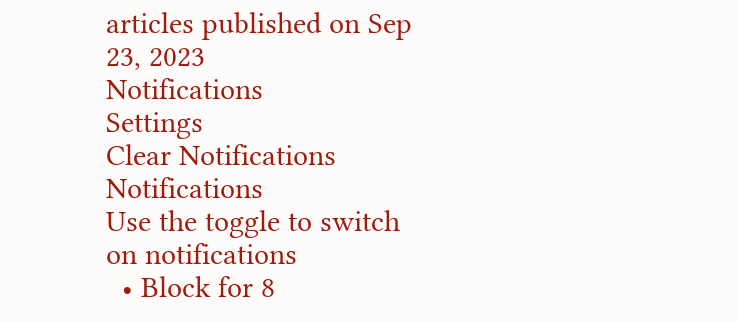articles published on Sep 23, 2023
Notifications
Settings
Clear Notifications
Notifications
Use the toggle to switch on notifications
  • Block for 8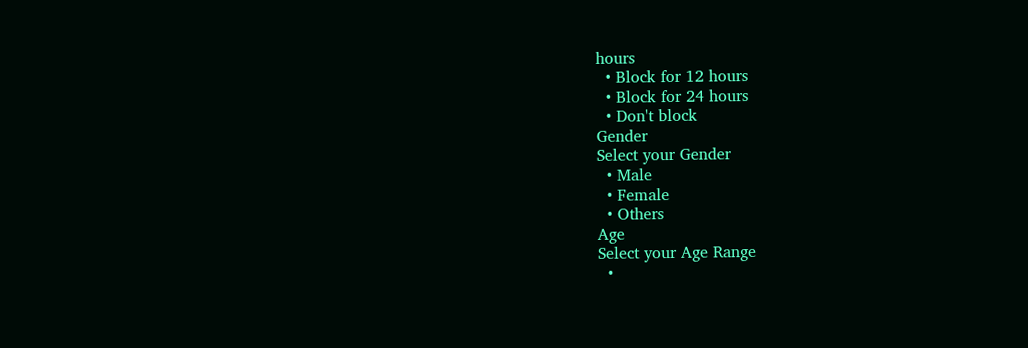hours
  • Block for 12 hours
  • Block for 24 hours
  • Don't block
Gender
Select your Gender
  • Male
  • Female
  • Others
Age
Select your Age Range
  •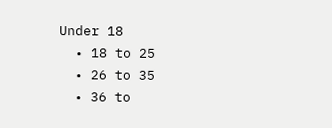Under 18
  • 18 to 25
  • 26 to 35
  • 36 to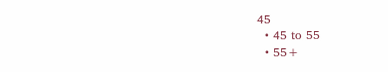45
  • 45 to 55
  • 55+